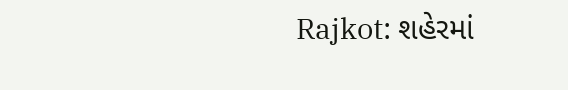Rajkot: શહેરમાં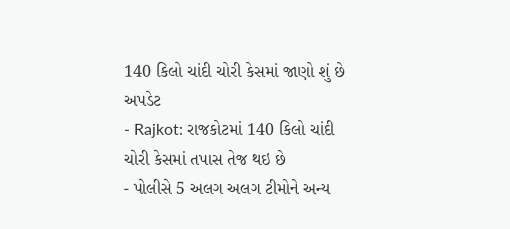140 કિલો ચાંદી ચોરી કેસમાં જાણો શું છે અપડેટ
- Rajkot: રાજકોટમાં 140 કિલો ચાંદી ચોરી કેસમાં તપાસ તેજ થઇ છે
- પોલીસે 5 અલગ અલગ ટીમોને અન્ય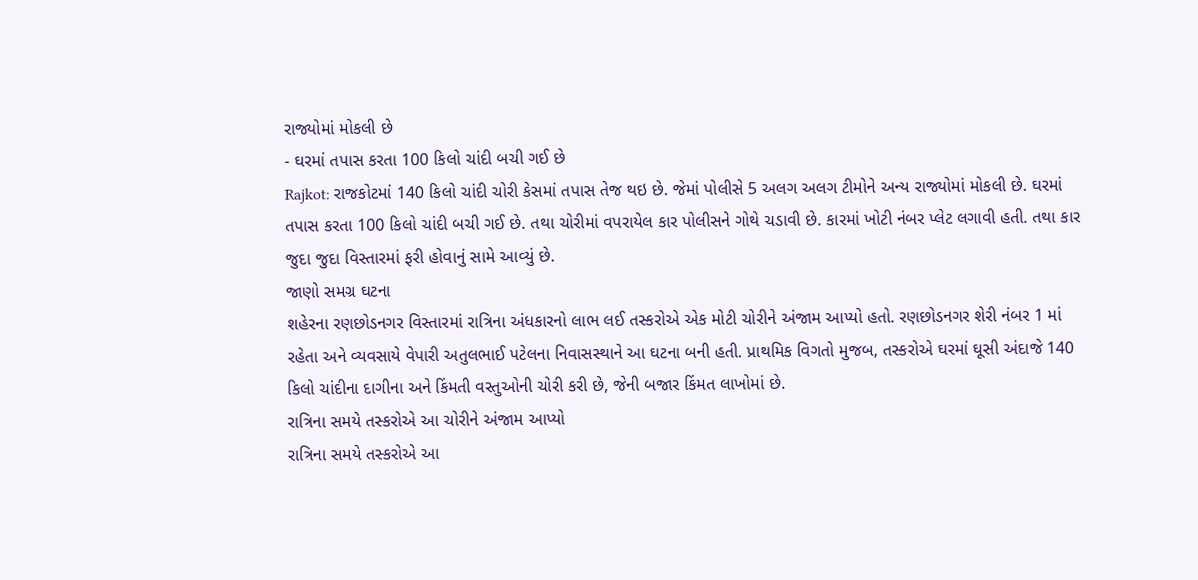રાજ્યોમાં મોકલી છે
- ઘરમાં તપાસ કરતા 100 કિલો ચાંદી બચી ગઈ છે
Rajkot: રાજકોટમાં 140 કિલો ચાંદી ચોરી કેસમાં તપાસ તેજ થઇ છે. જેમાં પોલીસે 5 અલગ અલગ ટીમોને અન્ય રાજ્યોમાં મોકલી છે. ઘરમાં તપાસ કરતા 100 કિલો ચાંદી બચી ગઈ છે. તથા ચોરીમાં વપરાયેલ કાર પોલીસને ગોથે ચડાવી છે. કારમાં ખોટી નંબર પ્લેટ લગાવી હતી. તથા કાર જુદા જુદા વિસ્તારમાં ફરી હોવાનું સામે આવ્યું છે.
જાણો સમગ્ર ઘટના
શહેરના રણછોડનગર વિસ્તારમાં રાત્રિના અંધકારનો લાભ લઈ તસ્કરોએ એક મોટી ચોરીને અંજામ આપ્યો હતો. રણછોડનગર શેરી નંબર 1 માં રહેતા અને વ્યવસાયે વેપારી અતુલભાઈ પટેલના નિવાસસ્થાને આ ઘટના બની હતી. પ્રાથમિક વિગતો મુજબ, તસ્કરોએ ઘરમાં ઘૂસી અંદાજે 140 કિલો ચાંદીના દાગીના અને કિંમતી વસ્તુઓની ચોરી કરી છે, જેની બજાર કિંમત લાખોમાં છે.
રાત્રિના સમયે તસ્કરોએ આ ચોરીને અંજામ આપ્યો
રાત્રિના સમયે તસ્કરોએ આ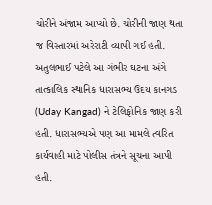ચોરીને અંજામ આપ્યો છે. ચોરીની જાણ થતા જ વિસ્તારમાં અરેરાટી વ્યાપી ગઈ હતી. અતુલભાઈ પટેલે આ ગંભીર ઘટના અંગે તાત્કાલિક સ્થાનિક ધારાસભ્ય ઉદય કાનગડ (Uday Kangad) ને ટેલિફોનિક જાણ કરી હતી. ધારાસભ્યએ પણ આ મામલે ત્વરિત કાર્યવાહી માટે પોલીસ તંત્રને સૂચના આપી હતી.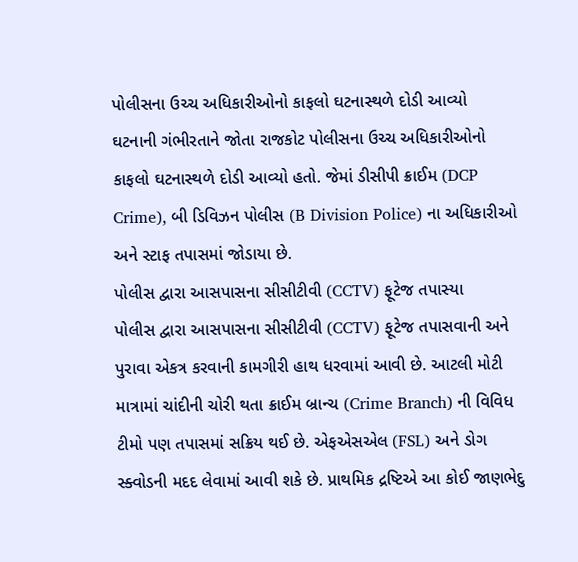પોલીસના ઉચ્ચ અધિકારીઓનો કાફલો ઘટનાસ્થળે દોડી આવ્યો
ઘટનાની ગંભીરતાને જોતા રાજકોટ પોલીસના ઉચ્ચ અધિકારીઓનો કાફલો ઘટનાસ્થળે દોડી આવ્યો હતો. જેમાં ડીસીપી ક્રાઈમ (DCP Crime), બી ડિવિઝન પોલીસ (B Division Police) ના અધિકારીઓ અને સ્ટાફ તપાસમાં જોડાયા છે.
પોલીસ દ્વારા આસપાસના સીસીટીવી (CCTV) ફૂટેજ તપાસ્યા
પોલીસ દ્વારા આસપાસના સીસીટીવી (CCTV) ફૂટેજ તપાસવાની અને પુરાવા એકત્ર કરવાની કામગીરી હાથ ધરવામાં આવી છે. આટલી મોટી માત્રામાં ચાંદીની ચોરી થતા ક્રાઈમ બ્રાન્ચ (Crime Branch) ની વિવિધ ટીમો પણ તપાસમાં સક્રિય થઈ છે. એફએસએલ (FSL) અને ડોગ સ્ક્વોડની મદદ લેવામાં આવી શકે છે. પ્રાથમિક દ્રષ્ટિએ આ કોઈ જાણભેદુ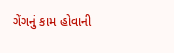ગેંગનું કામ હોવાની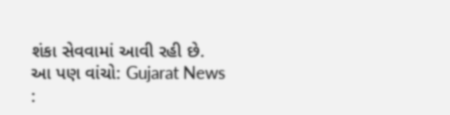શંકા સેવવામાં આવી રહી છે.
આ પણ વાંચો: Gujarat News :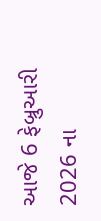આજે 6 ફેબ્રુઆરી 2026 ના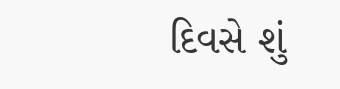દિવસે શું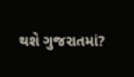થશે ગુજરાતમાં?